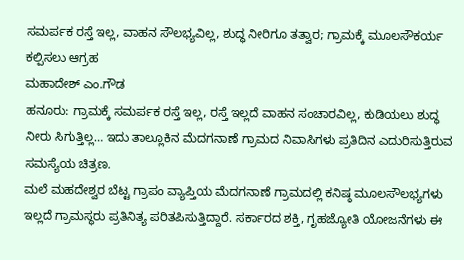ಸಮರ್ಪಕ ರಸ್ತೆ ಇಲ್ಲ, ವಾಹನ ಸೌಲಭ್ಯವಿಲ್ಲ, ಶುದ್ಧ ನೀರಿಗೂ ತತ್ವಾರ; ಗ್ರಾಮಕ್ಕೆ ಮೂಲಸೌಕರ್ಯ ಕಲ್ಪಿಸಲು ಆಗ್ರಹ
ಮಹಾದೇಶ್ ಎಂ.ಗೌಡ
ಹನೂರು: ಗ್ರಾಮಕ್ಕೆ ಸಮರ್ಪಕ ರಸ್ತೆ ಇಲ್ಲ, ರಸ್ತೆ ಇಲ್ಲದೆ ವಾಹನ ಸಂಚಾರವಿಲ್ಲ, ಕುಡಿಯಲು ಶುದ್ಧ ನೀರು ಸಿಗುತ್ತಿಲ್ಲ… ಇದು ತಾಲ್ಲೂಕಿನ ಮೆದಗನಾಣೆ ಗ್ರಾಮದ ನಿವಾಸಿಗಳು ಪ್ರತಿದಿನ ಎದುರಿಸುತ್ತಿರುವ ಸಮಸ್ಯೆಯ ಚಿತ್ರಣ.
ಮಲೆ ಮಹದೇಶ್ವರ ಬೆಟ್ಟ ಗ್ರಾಪಂ ವ್ಯಾಪ್ತಿಯ ಮೆದಗನಾಣೆ ಗ್ರಾಮದಲ್ಲಿ ಕನಿಷ್ಠ ಮೂಲಸೌಲಭ್ಯಗಳು ಇಲ್ಲದೆ ಗ್ರಾಮಸ್ಥರು ಪ್ರತಿನಿತ್ಯ ಪರಿತಪಿಸುತ್ತಿದ್ದಾರೆ. ಸರ್ಕಾರದ ಶಕ್ತಿ, ಗೃಹಜ್ಯೋತಿ ಯೋಜನೆಗಳು ಈ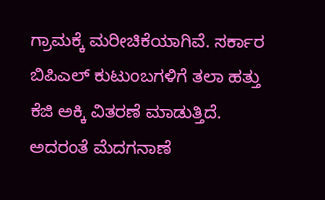ಗ್ರಾಮಕ್ಕೆ ಮರೀಚಿಕೆಯಾಗಿವೆ. ಸರ್ಕಾರ ಬಿಪಿಎಲ್ ಕುಟುಂಬಗಳಿಗೆ ತಲಾ ಹತ್ತು ಕೆಜಿ ಅಕ್ಕಿ ವಿತರಣೆ ಮಾಡುತ್ತಿದೆ. ಅದರಂತೆ ಮೆದಗನಾಣೆ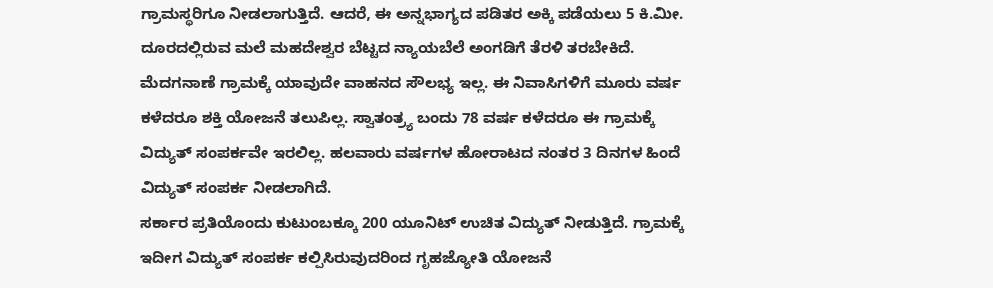ಗ್ರಾಮಸ್ಥರಿಗೂ ನೀಡಲಾಗುತ್ತಿದೆ. ಆದರೆ, ಈ ಅನ್ನಭಾಗ್ಯದ ಪಡಿತರ ಅಕ್ಕಿ ಪಡೆಯಲು 5 ಕಿ.ಮೀ. ದೂರದಲ್ಲಿರುವ ಮಲೆ ಮಹದೇಶ್ವರ ಬೆಟ್ಟದ ನ್ಯಾಯಬೆಲೆ ಅಂಗಡಿಗೆ ತೆರಳಿ ತರಬೇಕಿದೆ.
ಮೆದಗನಾಣೆ ಗ್ರಾಮಕ್ಕೆ ಯಾವುದೇ ವಾಹನದ ಸೌಲಭ್ಯ ಇಲ್ಲ. ಈ ನಿವಾಸಿಗಳಿಗೆ ಮೂರು ವರ್ಷ ಕಳೆದರೂ ಶಕ್ತಿ ಯೋಜನೆ ತಲುಪಿಲ್ಲ. ಸ್ವಾತಂತ್ರ್ಯ ಬಂದು 78 ವರ್ಷ ಕಳೆದರೂ ಈ ಗ್ರಾಮಕ್ಕೆ ವಿದ್ಯುತ್ ಸಂಪರ್ಕವೇ ಇರಲಿಲ್ಲ. ಹಲವಾರು ವರ್ಷಗಳ ಹೋರಾಟದ ನಂತರ 3 ದಿನಗಳ ಹಿಂದೆ ವಿದ್ಯುತ್ ಸಂಪರ್ಕ ನೀಡಲಾಗಿದೆ.
ಸರ್ಕಾರ ಪ್ರತಿಯೊಂದು ಕುಟುಂಬಕ್ಕೂ 200 ಯೂನಿಟ್ ಉಚಿತ ವಿದ್ಯುತ್ ನೀಡುತ್ತಿದೆ. ಗ್ರಾಮಕ್ಕೆ ಇದೀಗ ವಿದ್ಯುತ್ ಸಂಪರ್ಕ ಕಲ್ಪಿಸಿರುವುದರಿಂದ ಗೃಹಜ್ಯೋತಿ ಯೋಜನೆ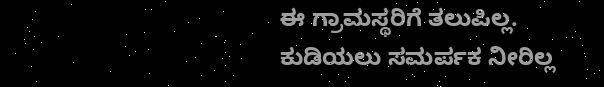ಈ ಗ್ರಾಮಸ್ಥರಿಗೆ ತಲುಪಿಲ್ಲ.
ಕುಡಿಯಲು ಸಮರ್ಪಕ ನೀರಿಲ್ಲ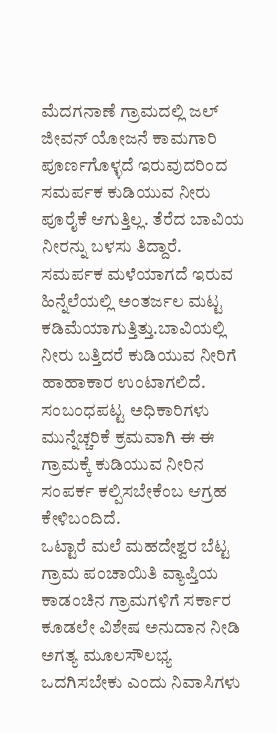ಮೆದಗನಾಣೆ ಗ್ರಾಮದಲ್ಲಿ ಜಲ್ ಜೀವನ್ ಯೋಜನೆ ಕಾಮಗಾರಿ ಪೂರ್ಣಗೊಳ್ಳದೆ ಇರುವುದರಿಂದ ಸಮರ್ಪಕ ಕುಡಿಯುವ ನೀರು ಪೂರೈಕೆ ಆಗುತ್ತಿಲ್ಲ. ತೆರೆದ ಬಾವಿಯ ನೀರನ್ನು ಬಳಸು ತಿದ್ದಾರೆ. ಸಮರ್ಪಕ ಮಳೆಯಾಗದೆ ಇರುವ ಹಿನ್ನೆಲೆಯಲ್ಲಿ ಅಂತರ್ಜಲ ಮಟ್ಟ ಕಡಿಮೆಯಾಗುತ್ತಿತ್ತು.ಬಾವಿಯಲ್ಲಿ ನೀರು ಬತ್ತಿದರೆ ಕುಡಿಯುವ ನೀರಿಗೆ ಹಾಹಾಕಾರ ಉಂಟಾಗಲಿದೆ. ಸಂಬಂಧಪಟ್ಟ ಅಧಿಕಾರಿಗಳು ಮುನ್ನೆಚ್ಚರಿಕೆ ಕ್ರಮವಾಗಿ ಈ ಈ ಗ್ರಾಮಕ್ಕೆ ಕುಡಿಯುವ ನೀರಿನ ಸಂಪರ್ಕ ಕಲ್ಪಿಸಬೇಕೆಂಬ ಆಗ್ರಹ ಕೇಳಿಬಂದಿದೆ.
ಒಟ್ಟಾರೆ ಮಲೆ ಮಹದೇಶ್ವರ ಬೆಟ್ಟ ಗ್ರಾಮ ಪಂಚಾಯಿತಿ ವ್ಯಾಪ್ತಿಯ ಕಾಡಂಚಿನ ಗ್ರಾಮಗಳಿಗೆ ಸರ್ಕಾರ ಕೂಡಲೇ ವಿಶೇಷ ಅನುದಾನ ನೀಡಿ ಅಗತ್ಯ ಮೂಲಸೌಲಭ್ಯ ಒದಗಿಸಬೇಕು ಎಂದು ನಿವಾಸಿಗಳು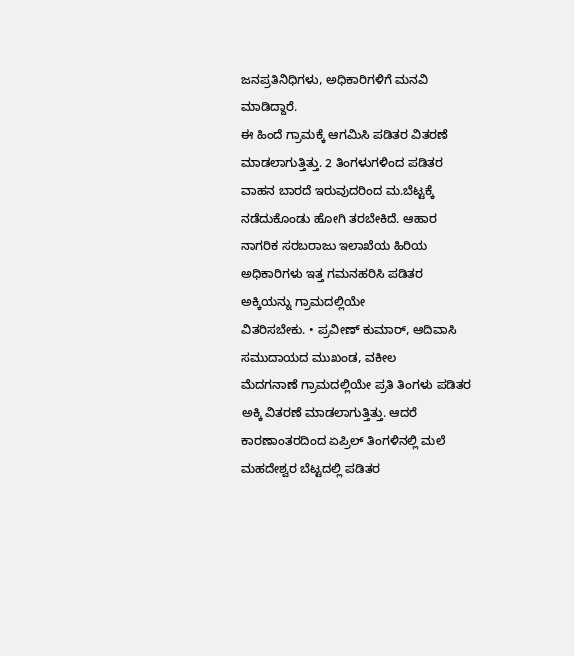ಜನಪ್ರತಿನಿಧಿಗಳು, ಅಧಿಕಾರಿಗಳಿಗೆ ಮನವಿ ಮಾಡಿದ್ದಾರೆ.
ಈ ಹಿಂದೆ ಗ್ರಾಮಕ್ಕೆ ಆಗಮಿಸಿ ಪಡಿತರ ವಿತರಣೆ ಮಾಡಲಾಗುತ್ತಿತ್ತು. 2 ತಿಂಗಳುಗಳಿಂದ ಪಡಿತರ ವಾಹನ ಬಾರದೆ ಇರುವುದರಿಂದ ಮ.ಬೆಟ್ಟಕ್ಕೆ ನಡೆದುಕೊಂಡು ಹೋಗಿ ತರಬೇಕಿದೆ. ಆಹಾರ ನಾಗರಿಕ ಸರಬರಾಜು ಇಲಾಖೆಯ ಹಿರಿಯ ಅಧಿಕಾರಿಗಳು ಇತ್ತ ಗಮನಹರಿಸಿ ಪಡಿತರ ಅಕ್ಕಿಯನ್ನು ಗ್ರಾಮದಲ್ಲಿಯೇ
ವಿತರಿಸಬೇಕು. • ಪ್ರವೀಣ್ ಕುಮಾರ್, ಆದಿವಾಸಿ ಸಮುದಾಯದ ಮುಖಂಡ, ವಕೀಲ
ಮೆದಗನಾಣೆ ಗ್ರಾಮದಲ್ಲಿಯೇ ಪ್ರತಿ ತಿಂಗಳು ಪಡಿತರ ಅಕ್ಕಿ ವಿತರಣೆ ಮಾಡಲಾಗುತ್ತಿತ್ತು. ಆದರೆ ಕಾರಣಾಂತರದಿಂದ ಏಪ್ರಿಲ್ ತಿಂಗಳಿನಲ್ಲಿ ಮಲೆ ಮಹದೇಶ್ವರ ಬೆಟ್ಟದಲ್ಲಿ ಪಡಿತರ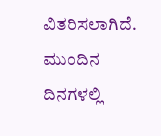ವಿತರಿಸಲಾಗಿದೆ. ಮುಂದಿನ ದಿನಗಳಲ್ಲಿ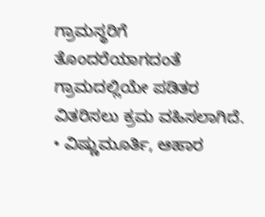ಗ್ರಾಮಸ್ಥರಿಗೆ ತೊಂದರೆಯಾಗದಂತೆ ಗ್ರಾಮದಲ್ಲಿಯೇ ಪಡಿತರ ವಿತರಿಸಲು ಕ್ರಮ ವಹಿಸಲಾಗಿದೆ.
• ವಿಷ್ಣುಮೂರ್ತಿ, ಆಹಾರ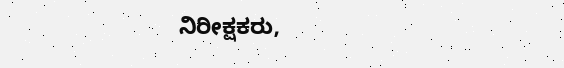ನಿರೀಕ್ಷಕರು,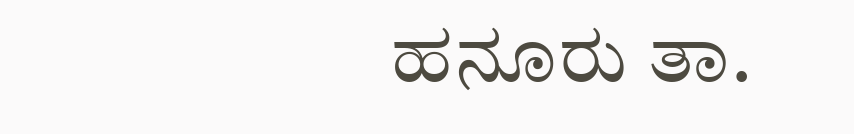ಹನೂರು ತಾ.